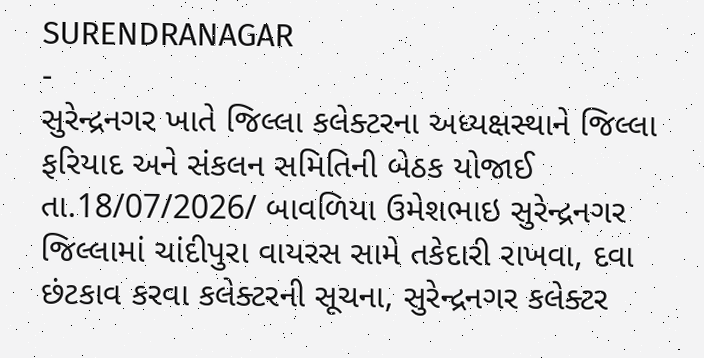SURENDRANAGAR
-
સુરેન્દ્રનગર ખાતે જિલ્લા કલેક્ટરના અધ્યક્ષસ્થાને જિલ્લા ફરિયાદ અને સંકલન સમિતિની બેઠક યોજાઈ
તા.18/07/2026/ બાવળિયા ઉમેશભાઇ સુરેન્દ્રનગર જિલ્લામાં ચાંદીપુરા વાયરસ સામે તકેદારી રાખવા, દવા છંટકાવ કરવા કલેક્ટરની સૂચના, સુરેન્દ્રનગર કલેક્ટર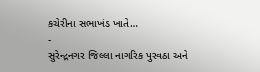કચેરીના સભાખંડ ખાતે…
-
સુરેન્દ્રનગર જિલ્લા નાગરિક પુરવઠા અને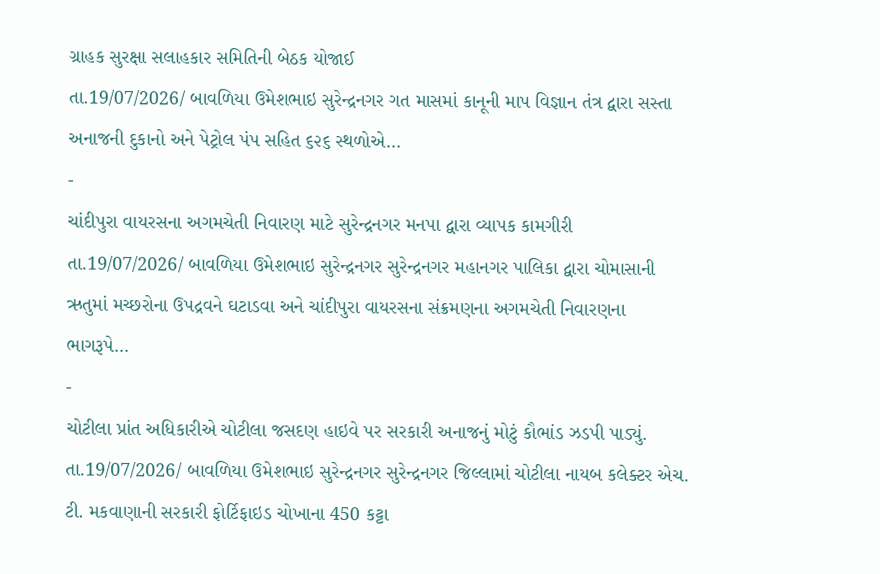ગ્રાહક સુરક્ષા સલાહકાર સમિતિની બેઠક યોજાઈ
તા.19/07/2026/ બાવળિયા ઉમેશભાઇ સુરેન્દ્રનગર ગત માસમાં કાનૂની માપ વિજ્ઞાન તંત્ર દ્વારા સસ્તા અનાજની દુકાનો અને પેટ્રોલ પંપ સહિત ૬૨૬ સ્થળોએ…
-
ચાંદીપુરા વાયરસના અગમચેતી નિવારણ માટે સુરેન્દ્રનગર મનપા દ્વારા વ્યાપક કામગીરી
તા.19/07/2026/ બાવળિયા ઉમેશભાઇ સુરેન્દ્રનગર સુરેન્દ્રનગર મહાનગર પાલિકા દ્વારા ચોમાસાની ઋતુમાં મચ્છરોના ઉપદ્રવને ઘટાડવા અને ચાંદીપુરા વાયરસના સંક્રમણના અગમચેતી નિવારણના ભાગરૂપે…
-
ચોટીલા પ્રાંત અધિકારીએ ચોટીલા જસદણ હાઇવે પર સરકારી અનાજનું મોટું કૌભાંડ ઝડપી પાડ્યું.
તા.19/07/2026/ બાવળિયા ઉમેશભાઇ સુરેન્દ્રનગર સુરેન્દ્રનગર જિલ્લામાં ચોટીલા નાયબ કલેક્ટર એચ. ટી. મકવાણાની સરકારી ફોર્ટિફાઇડ ચોખાના 450 કટ્ટા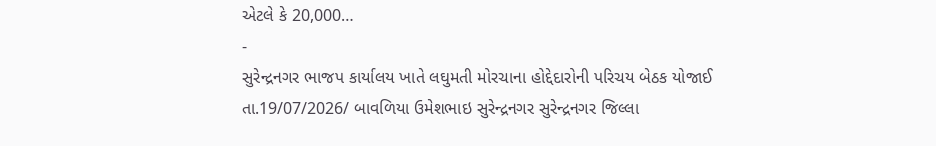એટલે કે 20,000…
-
સુરેન્દ્રનગર ભાજપ કાર્યાલય ખાતે લઘુમતી મોરચાના હોદ્દેદારોની પરિચય બેઠક યોજાઈ
તા.19/07/2026/ બાવળિયા ઉમેશભાઇ સુરેન્દ્રનગર સુરેન્દ્રનગર જિલ્લા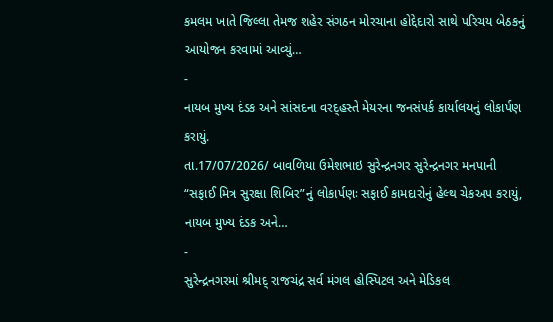કમલમ ખાતે જિલ્લા તેમજ શહેર સંગઠન મોરચાના હોદ્દેદારો સાથે પરિચય બેઠકનું આયોજન કરવામાં આવ્યું…
-
નાયબ મુખ્ય દંડક અને સાંસદના વરદ્હસ્તે મેયરના જનસંપર્ક કાર્યાલયનું લોકાર્પણ કરાયું.
તા.17/07/2026/ બાવળિયા ઉમેશભાઇ સુરેન્દ્રનગર સુરેન્દ્રનગર મનપાની “સફાઈ મિત્ર સુરક્ષા શિબિર”નું લોકાર્પણઃ સફાઈ કામદારોનું હેલ્થ ચેકઅપ કરાયું, નાયબ મુખ્ય દંડક અને…
-
સુરેન્દ્રનગરમાં શ્રીમદ્ રાજચંદ્ર સર્વ મંગલ હોસ્પિટલ અને મેડિકલ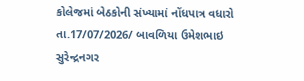કોલેજમાં બેઠકોની સંખ્યામાં નોંધપાત્ર વધારો
તા.17/07/2026/ બાવળિયા ઉમેશભાઇ સુરેન્દ્રનગર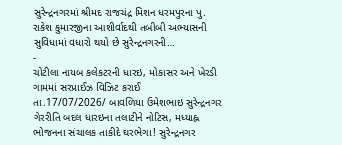સુરેન્દ્રનગરમાં શ્રીમદ રાજચંદ્ર મિશન ધરમપુરના પુ. રાકેશ કુમારજીના આશીર્વાદથી તબીબી અભ્યાસની સુવિધામાં વધારો થયો છે સુરેન્દ્રનગરની…
-
ચોટીલા નાયબ કલેકટરની ધારઇ, મોકાસર અને ખેરડી ગામમાં સરપ્રાઈઝ વિઝિટ કરાઈ
તા.17/07/2026/ બાવળિયા ઉમેશભાઇ સુરેન્દ્રનગર ગેરરીતિ બદલ ધારઇના તલાટીને નોટિસ, મધ્યાહ્ન ભોજનના સંચાલક તાકીદે ઘરભેગા! સુરેન્દ્રનગર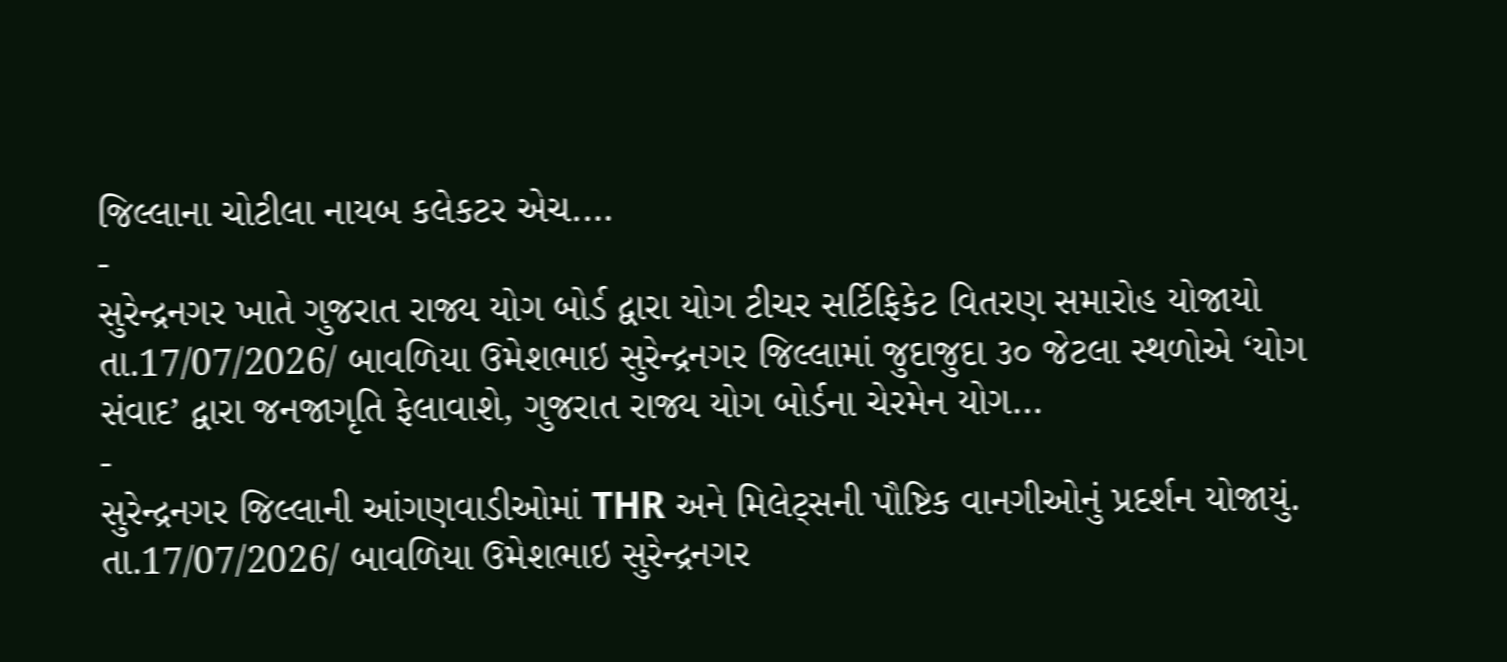જિલ્લાના ચોટીલા નાયબ કલેકટર એચ.…
-
સુરેન્દ્રનગર ખાતે ગુજરાત રાજ્ય યોગ બોર્ડ દ્વારા યોગ ટીચર સર્ટિફિકેટ વિતરણ સમારોહ યોજાયો
તા.17/07/2026/ બાવળિયા ઉમેશભાઇ સુરેન્દ્રનગર જિલ્લામાં જુદાજુદા ૩૦ જેટલા સ્થળોએ ‘યોગ સંવાદ’ દ્વારા જનજાગૃતિ ફેલાવાશે, ગુજરાત રાજ્ય યોગ બોર્ડના ચેરમેન યોગ…
-
સુરેન્દ્રનગર જિલ્લાની આંગણવાડીઓમાં THR અને મિલેટ્સની પૌષ્ટિક વાનગીઓનું પ્રદર્શન યોજાયું.
તા.17/07/2026/ બાવળિયા ઉમેશભાઇ સુરેન્દ્રનગર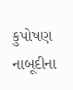કુપોષણ નાબૂદીના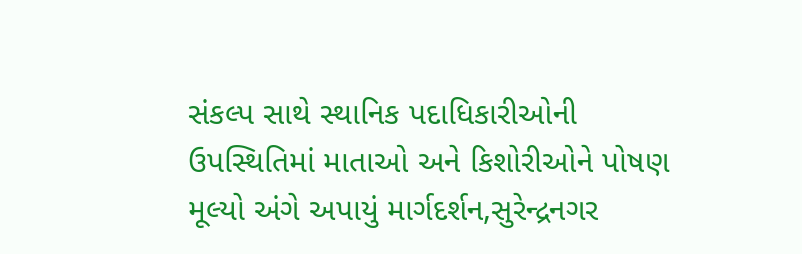સંકલ્પ સાથે સ્થાનિક પદાધિકારીઓની ઉપસ્થિતિમાં માતાઓ અને કિશોરીઓને પોષણ મૂલ્યો અંગે અપાયું માર્ગદર્શન,સુરેન્દ્રનગર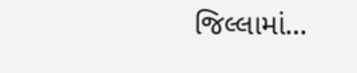જિલ્લામાં…